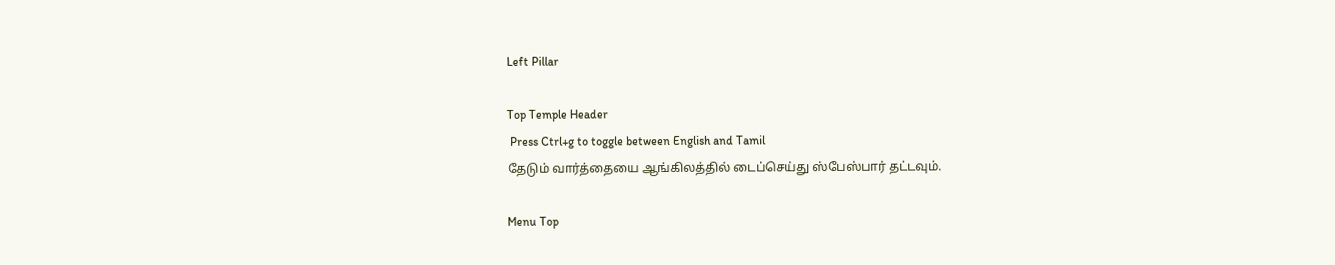Left Pillar

Top Temple Header
 Press Ctrl+g to toggle between English and Tamil
தேடும் வார்த்தையை ஆங்கிலத்தில் டைப்செய்து ஸ்பேஸ்பார் தட்டவும்.

Menu Top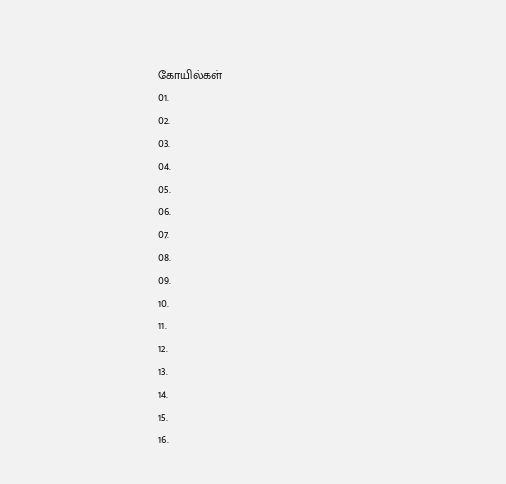கோயில்கள்
01.
02.
03.
04.
05.
06.
07.
08.
09.
10.
11.
12.
13.
14.
15.
16.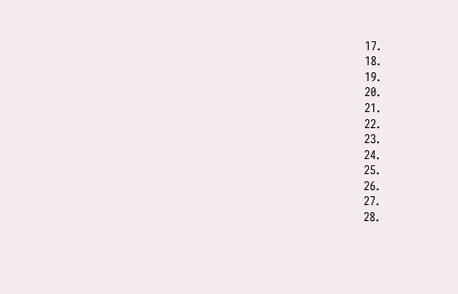17.
18.
19.
20.
21.
22.
23.
24.
25.
26.
27.
28.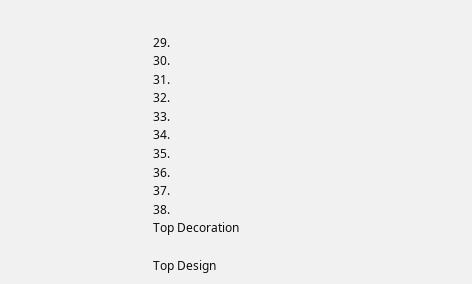29.
30.
31.
32.
33.
34.
35.
36.
37.
38.
Top Decoration

Top Design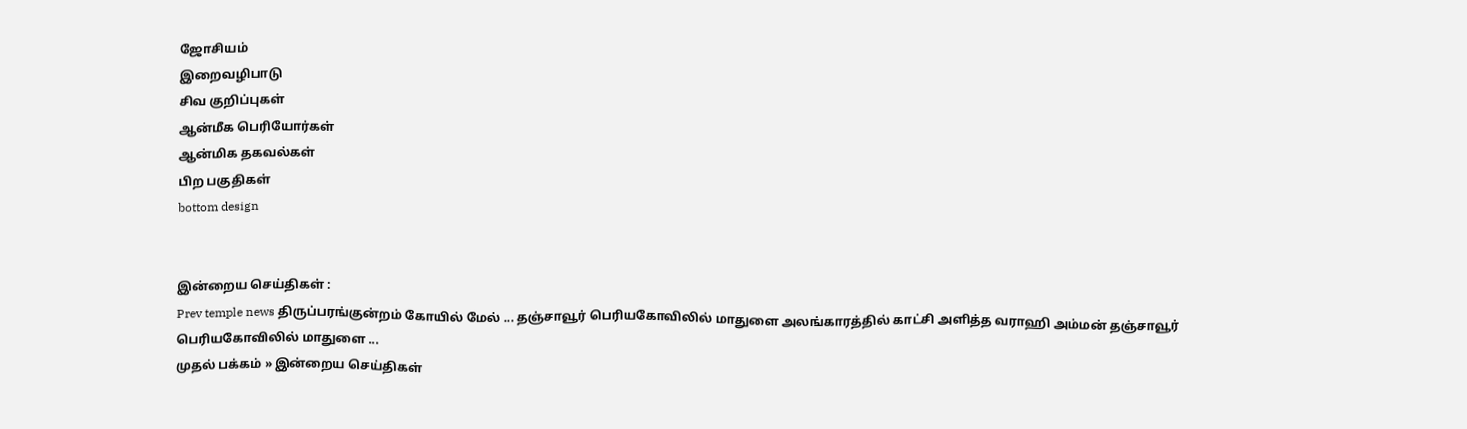ஜோசியம்
இறைவழிபாடு
சிவ குறிப்புகள்
ஆன்மீக பெரியோர்கள்
ஆன்மிக தகவல்கள்
பிற பகுதிகள்
bottom design


இன்றைய செய்திகள் :
Prev temple news திருப்பரங்குன்றம் கோயில் மேல் ... தஞ்சாவூர் பெரியகோவிலில் மாதுளை அலங்காரத்தில் காட்சி அளித்த வராஹி அம்மன் தஞ்சாவூர் பெரியகோவிலில் மாதுளை ...
முதல் பக்கம் » இன்றைய செய்திகள்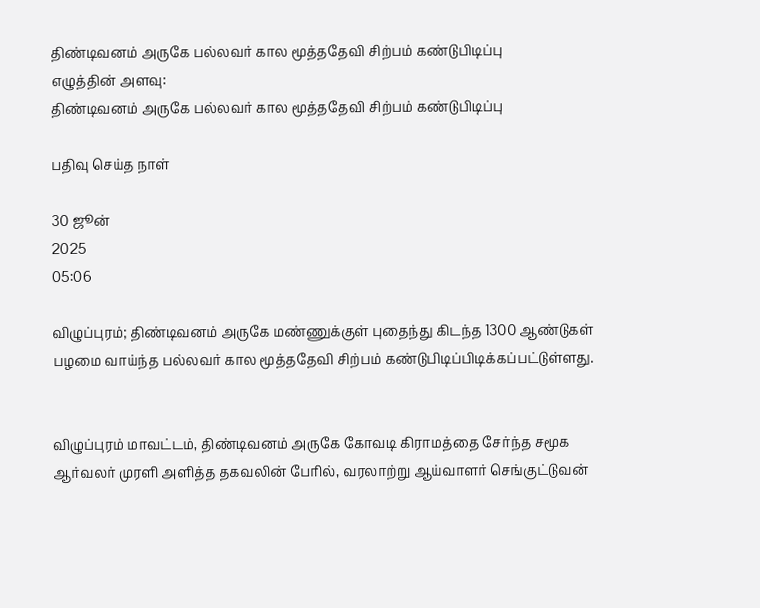திண்டிவனம் அருகே பல்லவர் கால மூத்ததேவி சிற்பம் கண்டுபிடிப்பு
எழுத்தின் அளவு:
திண்டிவனம் அருகே பல்லவர் கால மூத்ததேவி சிற்பம் கண்டுபிடிப்பு

பதிவு செய்த நாள்

30 ஜூன்
2025
05:06

விழுப்புரம்; திண்டிவனம் அருகே மண்ணுக்குள் புதைந்து கிடந்த 1300 ஆண்டுகள் பழமை வாய்ந்த பல்லவர் கால மூத்ததேவி சிற்பம் கண்டுபிடிப்பிடிக்கப்பட்டுள்ளது.


விழுப்புரம் மாவட்டம், திண்டிவனம் அருகே கோவடி கிராமத்தை சேர்ந்த சமூக ஆர்வலர் முரளி அளித்த தகவலின் பேரில், வரலாற்று ஆய்வாளர் செங்குட்டுவன்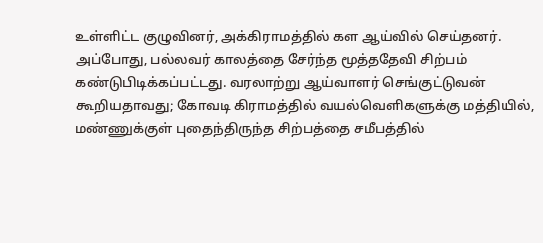உள்ளிட்ட குழுவினர், அக்கிராமத்தில் கள ஆய்வில் செய்தனர். அப்போது, பல்லவர் காலத்தை சேர்ந்த மூத்ததேவி சிற்பம் கண்டுபிடிக்கப்பட்டது. வரலாற்று ஆய்வாளர் செங்குட்டுவன் கூறியதாவது; கோவடி கிராமத்தில் வயல்வெளிகளுக்கு மத்தியில், மண்ணுக்குள் புதைந்திருந்த சிற்பத்தை சமீபத்தில்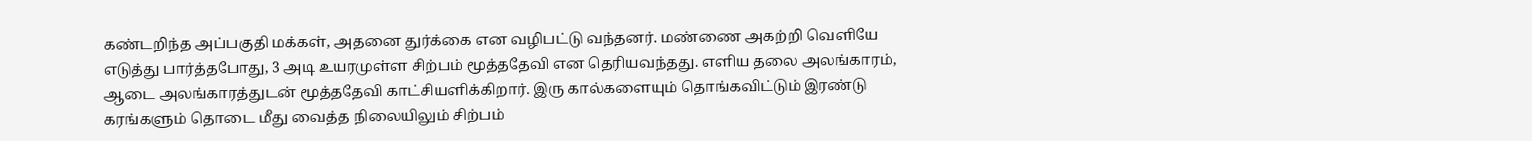கண்டறிந்த அப்பகுதி மக்கள், அதனை துர்க்கை என வழிபட்டு வந்தனர். மண்ணை அகற்றி வெளியே எடுத்து பார்த்தபோது, 3 அடி உயரமுள்ள சிற்பம் மூத்ததேவி என தெரியவந்தது. எளிய தலை அலங்காரம், ஆடை அலங்காரத்துடன் மூத்ததேவி காட்சியளிக்கிறார். இரு கால்களையும் தொங்கவிட்டும் இரண்டு கரங்களும் தொடை மீது வைத்த நிலையிலும் சிற்பம்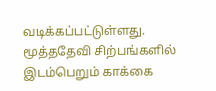வடிக்கப்பட்டுள்ளது. மூத்ததேவி சிற்பங்களில் இடம்பெறும் காக்கை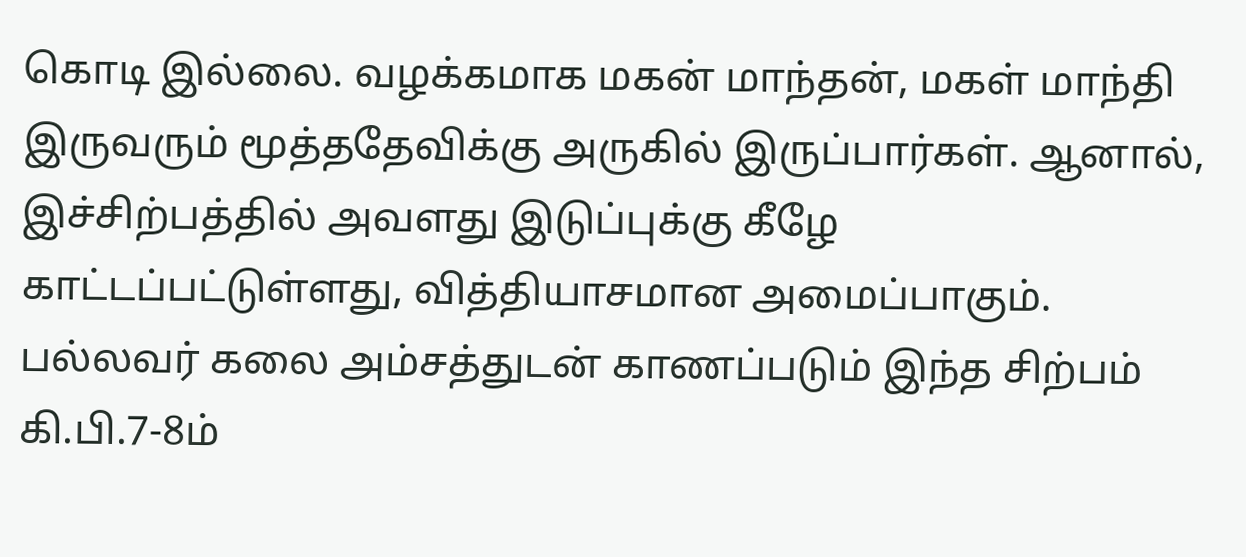கொடி இல்லை. வழக்கமாக மகன் மாந்தன், மகள் மாந்தி இருவரும் மூத்ததேவிக்கு அருகில் இருப்பார்கள். ஆனால், இச்சிற்பத்தில் அவளது இடுப்புக்கு கீழே காட்டப்பட்டுள்ளது, வித்தியாசமான அமைப்பாகும். பல்லவர் கலை அம்சத்துடன் காணப்படும் இந்த சிற்பம் கி.பி.7-8ம்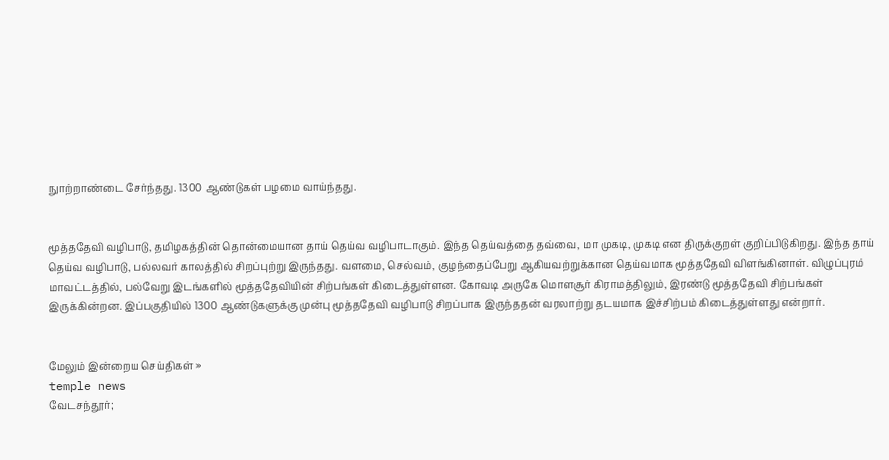நுாற்றாண்டை சேர்ந்தது. 1300 ஆண்டுகள் பழமை வாய்ந்தது.


மூத்ததேவி வழிபாடு, தமிழகத்தின் தொன்மையான தாய் தெய்வ வழிபாடாகும். இந்த தெய்வத்தை தவ்வை, மா முகடி, முகடி என திருக்குறள் குறிப்பிடுகிறது. இந்த தாய் தெய்வ வழிபாடு, பல்லவர் காலத்தில் சிறப்புற்று இருந்தது. வளமை, செல்வம், குழந்தைப்பேறு ஆகியவற்றுக்கான தெய்வமாக மூத்ததேவி விளங்கினாள். விழுப்புரம் மாவட்டத்தில், பல்வேறு இடங்களில் மூத்ததேவியின் சிற்பங்கள் கிடைத்துள்ளன. கோவடி அருகே மொளசூர் கிராமத்திலும், இரண்டு மூத்ததேவி சிற்பங்கள் இருக்கின்றன. இப்பகுதியில் 1300 ஆண்டுகளுக்கு முன்பு மூத்ததேவி வழிபாடு சிறப்பாக இருந்ததன் வரலாற்று தடயமாக இச்சிற்பம் கிடைத்துள்ளது என்றார்.


மேலும் இன்றைய செய்திகள் »
temple news
வேடசந்தூர்;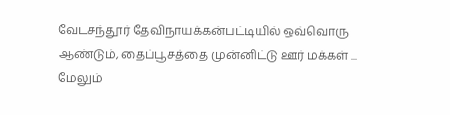வேடசந்தூர் தேவிநாயக்கன்பட்டியில் ஒவ்வொரு ஆண்டும், தைப்பூசத்தை முன்னிட்டு ஊர் மக்கள் ... மேலும்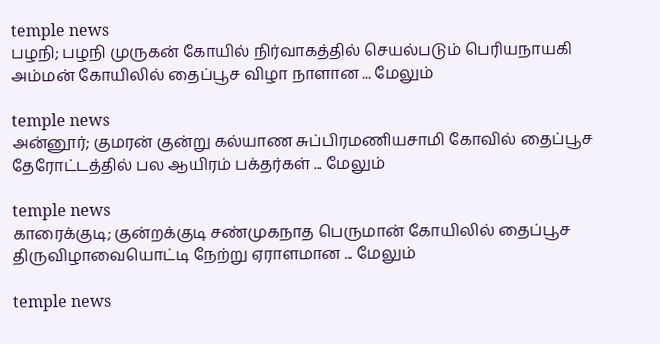temple news
பழநி; பழநி முருகன் கோயில் நிர்வாகத்தில் செயல்படும் பெரியநாயகி அம்மன் கோயிலில் தைப்பூச விழா நாளான ... மேலும்

temple news
அன்னூர்; குமரன் குன்று கல்யாண சுப்பிரமணியசாமி கோவில் தைப்பூச தேரோட்டத்தில் பல ஆயிரம் பக்தர்கள் ... மேலும்

temple news
காரைக்குடி; குன்றக்குடி சண்முகநாத பெருமான் கோயிலில் தைப்பூச திருவிழாவையொட்டி நேற்று ஏராளமான ... மேலும்

temple news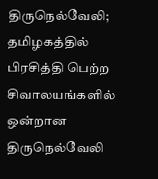திருநெல்வேலி; தமிழகத்தில் பிரசித்தி பெற்ற சிவாலயங்களில் ஒன்றான திருநெல்வேலி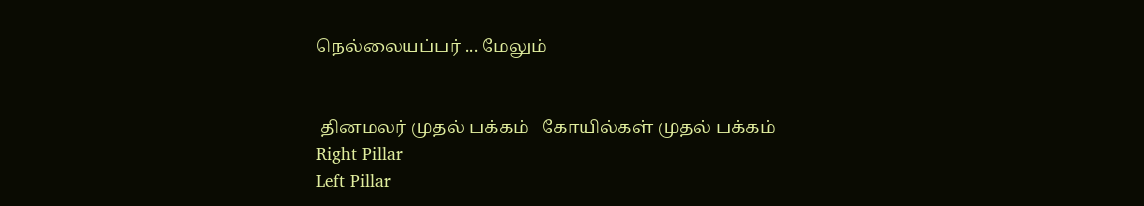நெல்லையப்பர் ... மேலும்


 தினமலர் முதல் பக்கம்   கோயில்கள் முதல் பக்கம்
Right Pillar
Left Pillar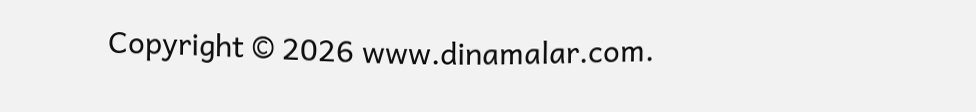Copyright © 2026 www.dinamalar.com.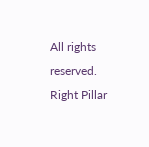All rights reserved.
Right Pillar